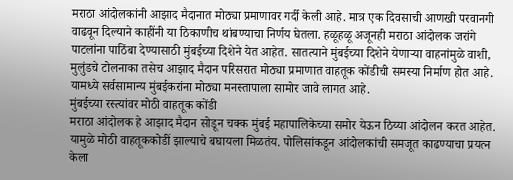मराठा आंदोलकांनी आझाद मैदानात मोठ्या प्रमाणावर गर्दी केली आहे. मात्र एक दिवसाची आणखी परवानगी वाढवून दिल्याने काहींनी या ठिकाणीच थांबण्याचा निर्णय घेतला. हळूहळू अजूनही मराठा आंदोलक जरांगे पाटलांना पाठिंबा देण्यासाठी मुंबईच्या दिशेने येत आहेत. सातत्याने मुंबईच्या दिशेने येणाऱ्या वाहनांमुळे वाशी, मुलुंडचे टोलनाका तसेच आझाद मैदान परिसरात मोठ्या प्रमाणात वाहतूक कोंडीची समस्या निर्माण होत आहे. यामध्ये सर्वसामान्य मुंबईकरांना मोठ्या मनस्तापाला सामोर जावे लागत आहे.
मुंबईच्या रस्त्यांवर मोठी वाहतूक कोंडी
मराठा आंदोलक हे आझाद मैदान सोडून चक्क मुंबई महापालिकेच्या समोर येऊन ठिय्या आंदोलन करत आहेत. यामुळे मोठी वाहतूककोडीं झाल्याचे बघायला मिळतंय. पोलिसांकडून आंदोलकांची समजूत काढण्याचा प्रयत्न केला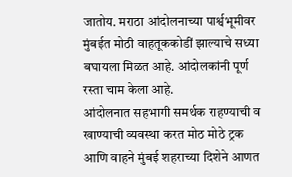जातोय. मराठा आंदोलनाच्या पार्श्वभूमीवर मुंबईत मोठी वाहतूककोडीं झाल्याचे सध्या बघायला मिळत आहे. आंदोलकांनी पूर्ण रस्ता चाम केला आहे.
आंदोलनात सहभागी समर्थक राहण्याची व खाण्याची व्यवस्था करत मोठ मोठे ट्रक आणि वाहने मुंबई शहराच्या दिशेने आणत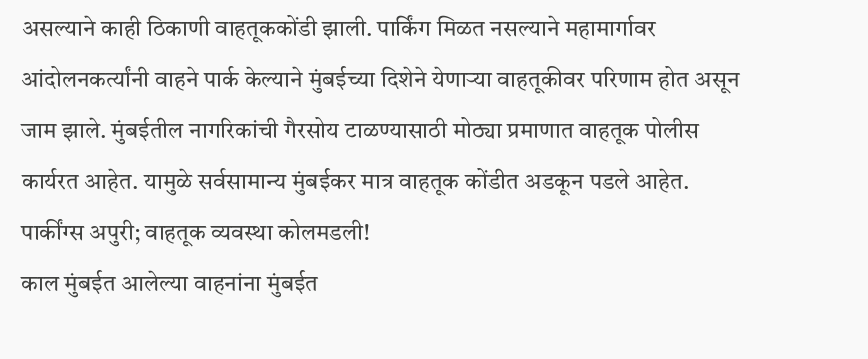असल्याने काही ठिकाणी वाहतूककोंडी झाली. पार्किंग मिळत नसल्याने महामार्गावर आंदोलनकर्त्यांनी वाहने पार्क केल्याने मुंबईच्या दिशेने येणाऱ्या वाहतूकीवर परिणाम होत असून जाम झाले. मुंबईतील नागरिकांची गैरसोय टाळण्यासाठी मोठ्या प्रमाणात वाहतूक पोलीस कार्यरत आहेत. यामुळे सर्वसामान्य मुंबईकर मात्र वाहतूक कोंडीत अडकून पडले आहेत.
पार्कींग्स अपुरी; वाहतूक व्यवस्था कोलमडली!
काल मुंबईत आलेल्या वाहनांना मुंबईत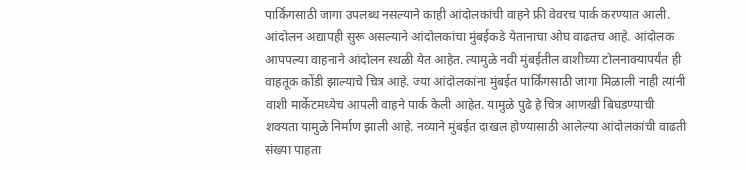पार्किंगसाठी जागा उपलब्ध नसल्याने काही आंदोलकांची वाहने फ्री वेवरच पार्क करण्यात आली. आंदोलन अद्यापही सुरू असल्याने आंदोलकांचा मुंबईकडे येतानाचा ओघ वाढतच आहे. आंदोलक आपपल्या वाहनाने आंदोलन स्थळी येत आहेत. त्यामुळे नवी मुंबईतील वाशीच्या टोलनाक्यापर्यंत ही वाहतूक कोंडी झाल्याचे चित्र आहे. ज्या आंदोलकांना मुंबईत पार्किंगसाठी जागा मिळाली नाही त्यांनी वाशी मार्केटमध्येच आपली वाहने पार्क केली आहेत. यामुळे पुढे हे चित्र आणखी बिघडण्याची शक्यता यामुळे निर्माण झाली आहे. नव्याने मुंबईत दाखल होण्यासाठी आलेल्या आंदोलकांची वाढती संख्या पाहता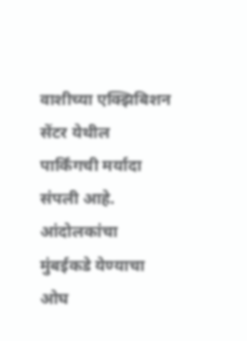वाशीच्या एक्झिबिशन सेंटर येथील पार्किंगची मर्यादा संपली आहे. आंदोलकांचा मुंबईकडे येण्याचा ओघ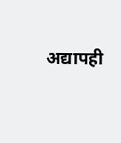अद्यापही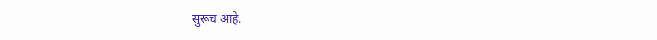सुरूच आहे.